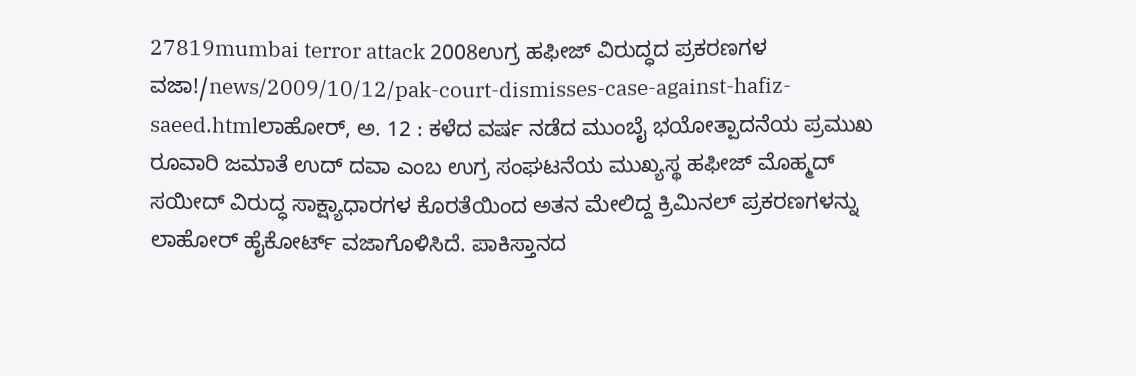27819mumbai terror attack 2008ಉಗ್ರ ಹಫೀಜ್ ವಿರುದ್ಧದ ಪ್ರಕರಣಗಳ ವಜಾ!/news/2009/10/12/pak-court-dismisses-case-against-hafiz-saeed.htmlಲಾಹೋರ್, ಅ. 12 : ಕಳೆದ ವರ್ಷ ನಡೆದ ಮುಂಬೈ ಭಯೋತ್ಪಾದನೆಯ ಪ್ರಮುಖ ರೂವಾರಿ ಜಮಾತೆ ಉದ್ ದವಾ ಎಂಬ ಉಗ್ರ ಸಂಘಟನೆಯ ಮುಖ್ಯಸ್ಥ ಹಫೀಜ್ ಮೊಹ್ಮದ್ ಸಯೀದ್ ವಿರುದ್ಧ ಸಾಕ್ಷ್ಯಾಧಾರಗಳ ಕೊರತೆಯಿಂದ ಅತನ ಮೇಲಿದ್ದ ಕ್ರಿಮಿನಲ್ ಪ್ರಕರಣಗಳನ್ನು ಲಾಹೋರ್ ಹೈಕೋರ್ಟ್ ವಜಾಗೊಳಿಸಿದೆ. ಪಾಕಿಸ್ತಾನದ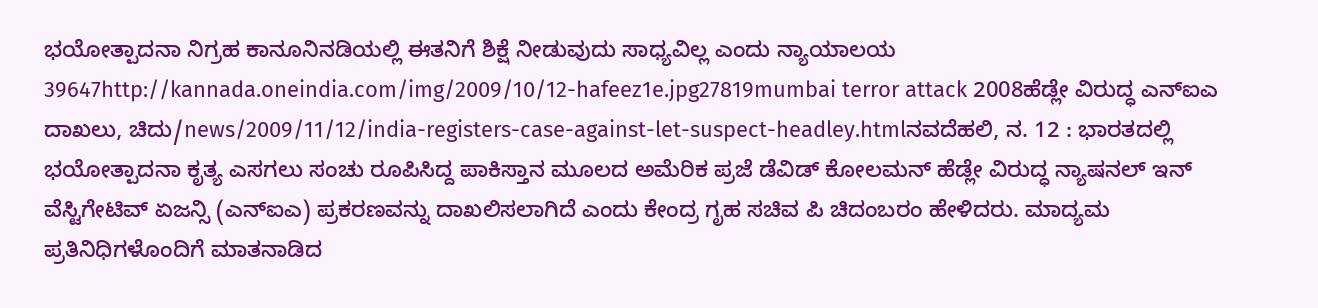ಭಯೋತ್ಪಾದನಾ ನಿಗ್ರಹ ಕಾನೂನಿನಡಿಯಲ್ಲಿ ಈತನಿಗೆ ಶಿಕ್ಷೆ ನೀಡುವುದು ಸಾಧ್ಯವಿಲ್ಲ ಎಂದು ನ್ಯಾಯಾಲಯ 39647http://kannada.oneindia.com/img/2009/10/12-hafeez1e.jpg27819mumbai terror attack 2008ಹೆಡ್ಲೇ ವಿರುದ್ಧ ಎನ್ಐಎ ದಾಖಲು, ಚಿದು/news/2009/11/12/india-registers-case-against-let-suspect-headley.htmlನವದೆಹಲಿ, ನ. 12 : ಭಾರತದಲ್ಲಿ ಭಯೋತ್ಪಾದನಾ ಕೃತ್ಯ ಎಸಗಲು ಸಂಚು ರೂಪಿಸಿದ್ದ ಪಾಕಿಸ್ತಾನ ಮೂಲದ ಅಮೆರಿಕ ಪ್ರಜೆ ಡೆವಿಡ್ ಕೋಲಮನ್ ಹೆಡ್ಲೇ ವಿರುದ್ಧ ನ್ಯಾಷನಲ್ ಇನ್ ವೆಸ್ಟಿಗೇಟಿವ್ ಏಜನ್ಸಿ (ಎನ್ಐಎ) ಪ್ರಕರಣವನ್ನು ದಾಖಲಿಸಲಾಗಿದೆ ಎಂದು ಕೇಂದ್ರ ಗೃಹ ಸಚಿವ ಪಿ ಚಿದಂಬರಂ ಹೇಳಿದರು. ಮಾದ್ಯಮ ಪ್ರತಿನಿಧಿಗಳೊಂದಿಗೆ ಮಾತನಾಡಿದ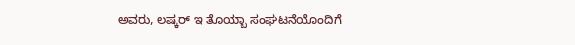ಅವರು, ಲಷ್ಕರ್ ಇ ತೊಯ್ಬಾ ಸಂಘಟನೆಯೊಂದಿಗೆ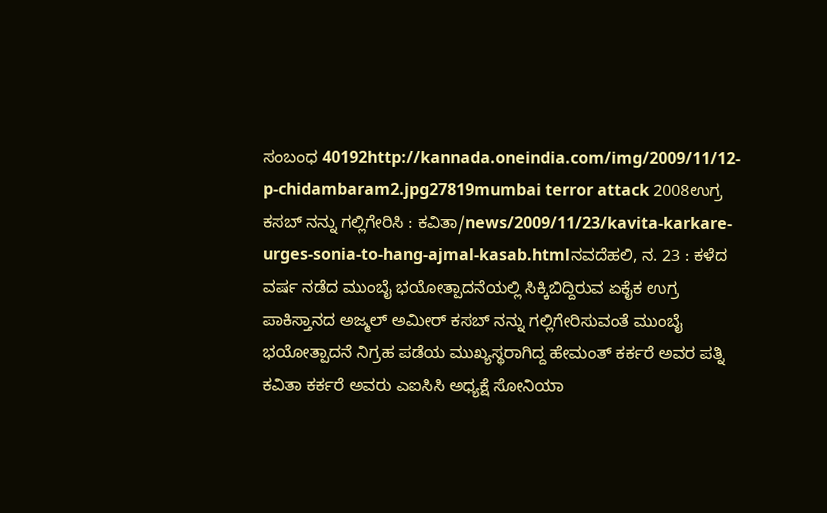ಸಂಬಂಧ 40192http://kannada.oneindia.com/img/2009/11/12-p-chidambaram2.jpg27819mumbai terror attack 2008ಉಗ್ರ ಕಸಬ್ ನನ್ನು ಗಲ್ಲಿಗೇರಿಸಿ : ಕವಿತಾ/news/2009/11/23/kavita-karkare-urges-sonia-to-hang-ajmal-kasab.htmlನವದೆಹಲಿ, ನ. 23 : ಕಳೆದ ವರ್ಷ ನಡೆದ ಮುಂಬೈ ಭಯೋತ್ಪಾದನೆಯಲ್ಲಿ ಸಿಕ್ಕಿಬಿದ್ದಿರುವ ಏಕೈಕ ಉಗ್ರ ಪಾಕಿಸ್ತಾನದ ಅಜ್ಮಲ್ ಅಮೀರ್ ಕಸಬ್ ನನ್ನು ಗಲ್ಲಿಗೇರಿಸುವಂತೆ ಮುಂಬೈ ಭಯೋತ್ಪಾದನೆ ನಿಗ್ರಹ ಪಡೆಯ ಮುಖ್ಯಸ್ಥರಾಗಿದ್ದ ಹೇಮಂತ್ ಕರ್ಕರೆ ಅವರ ಪತ್ನಿ ಕವಿತಾ ಕರ್ಕರೆ ಅವರು ಎಐಸಿಸಿ ಅಧ್ಯಕ್ಷೆ ಸೋನಿಯಾ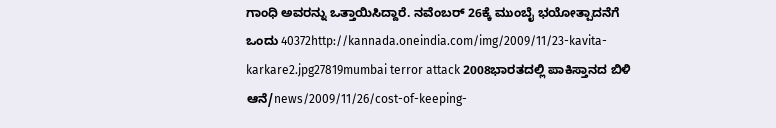ಗಾಂಧಿ ಅವರನ್ನು ಒತ್ತಾಯಿಸಿದ್ದಾರೆ. ನವೆಂಬರ್ 26ಕ್ಕೆ ಮುಂಬೈ ಭಯೋತ್ಪಾದನೆಗೆ ಒಂದು 40372http://kannada.oneindia.com/img/2009/11/23-kavita-karkare2.jpg27819mumbai terror attack 2008ಭಾರತದಲ್ಲಿ ಪಾಕಿಸ್ತಾನದ ಬಿಳಿ ಆನೆ/news/2009/11/26/cost-of-keeping-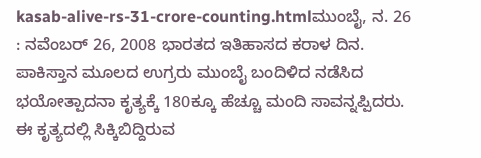kasab-alive-rs-31-crore-counting.htmlಮುಂಬೈ, ನ. 26 : ನವೆಂಬರ್ 26, 2008 ಭಾರತದ ಇತಿಹಾಸದ ಕರಾಳ ದಿನ. ಪಾಕಿಸ್ತಾನ ಮೂಲದ ಉಗ್ರರು ಮುಂಬೈ ಬಂದಿಳಿದ ನಡೆಸಿದ ಭಯೋತ್ಪಾದನಾ ಕೃತ್ಯಕ್ಕೆ 180ಕ್ಕೂ ಹೆಚ್ಚೂ ಮಂದಿ ಸಾವನ್ನಪ್ಪಿದರು. ಈ ಕೃತ್ಯದಲ್ಲಿ ಸಿಕ್ಕಿಬಿದ್ದಿರುವ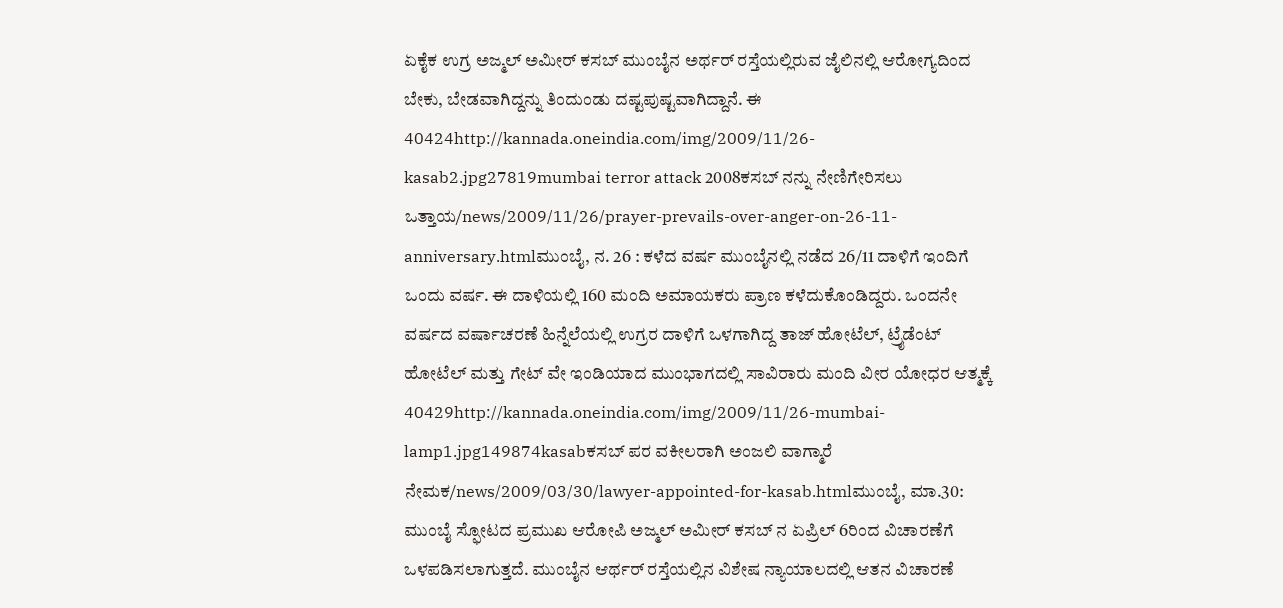ಏಕೈಕ ಉಗ್ರ ಅಜ್ಮಲ್ ಅಮೀರ್ ಕಸಬ್ ಮುಂಬೈನ ಅರ್ಥರ್ ರಸ್ತೆಯಲ್ಲಿರುವ ಜೈಲಿನಲ್ಲಿ ಆರೋಗ್ಯದಿಂದ ಬೇಕು, ಬೇಡವಾಗಿದ್ದನ್ನು ತಿಂದುಂಡು ದಷ್ಟಪುಷ್ಟವಾಗಿದ್ದಾನೆ. ಈ 40424http://kannada.oneindia.com/img/2009/11/26-kasab2.jpg27819mumbai terror attack 2008ಕಸಬ್ ನನ್ನು ನೇಣಿಗೇರಿಸಲು ಒತ್ತಾಯ/news/2009/11/26/prayer-prevails-over-anger-on-26-11-anniversary.htmlಮುಂಬೈ, ನ. 26 : ಕಳೆದ ವರ್ಷ ಮುಂಬೈನಲ್ಲಿ ನಡೆದ 26/11 ದಾಳಿಗೆ ಇಂದಿಗೆ ಒಂದು ವರ್ಷ. ಈ ದಾಳಿಯಲ್ಲಿ 160 ಮಂದಿ ಅಮಾಯಕರು ಪ್ರಾಣ ಕಳೆದುಕೊಂಡಿದ್ದರು. ಒಂದನೇ ವರ್ಷದ ವರ್ಷಾಚರಣೆ ಹಿನ್ನೆಲೆಯಲ್ಲಿ ಉಗ್ರರ ದಾಳಿಗೆ ಒಳಗಾಗಿದ್ದ ತಾಜ್ ಹೋಟೆಲ್, ಟ್ರೈಡೆಂಟ್ ಹೋಟೆಲ್ ಮತ್ತು ಗೇಟ್ ವೇ ಇಂಡಿಯಾದ ಮುಂಭಾಗದಲ್ಲಿ ಸಾವಿರಾರು ಮಂದಿ ವೀರ ಯೋಧರ ಆತ್ಮಕ್ಕೆ 40429http://kannada.oneindia.com/img/2009/11/26-mumbai-lamp1.jpg149874kasabಕಸಬ್ ಪರ ವಕೀಲರಾಗಿ ಅಂಜಲಿ ವಾಗ್ಮಾರೆ ನೇಮಕ/news/2009/03/30/lawyer-appointed-for-kasab.htmlಮುಂಬೈ, ಮಾ.30: ಮುಂಬೈ ಸ್ಫೋಟದ ಪ್ರಮುಖ ಆರೋಪಿ ಅಜ್ಮಲ್ ಅಮೀರ್ ಕಸಬ್ ನ ಏಪ್ರಿಲ್ 6ರಿಂದ ವಿಚಾರಣೆಗೆ ಒಳಪಡಿಸಲಾಗುತ್ತದೆ. ಮುಂಬೈನ ಆರ್ಥರ್ ರಸ್ತೆಯಲ್ಲಿನ ವಿಶೇಷ ನ್ಯಾಯಾಲದಲ್ಲಿ ಆತನ ವಿಚಾರಣೆ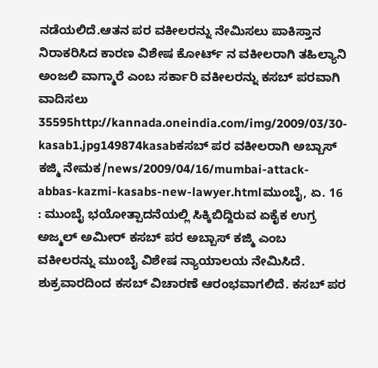ನಡೆಯಲಿದೆ.ಆತನ ಪರ ವಕೀಲರನ್ನು ನೇಮಿಸಲು ಪಾಕಿಸ್ತಾನ ನಿರಾಕರಿಸಿದ ಕಾರಣ ವಿಶೇಷ ಕೋರ್ಟ್ ನ ವಕೀಲರಾಗಿ ತಹಿಲ್ಯಾನಿ ಅಂಜಲಿ ವಾಗ್ಮಾರೆ ಎಂಬ ಸರ್ಕಾರಿ ವಕೀಲರನ್ನು ಕಸಬ್ ಪರವಾಗಿ ವಾದಿಸಲು 35595http://kannada.oneindia.com/img/2009/03/30-kasab1.jpg149874kasabಕಸಬ್ ಪರ ವಕೀಲರಾಗಿ ಅಬ್ಬಾಸ್ ಕಜ್ಮಿ ನೇಮಕ/news/2009/04/16/mumbai-attack-abbas-kazmi-kasabs-new-lawyer.htmlಮುಂಬೈ, ಏ. 16 : ಮುಂಬೈ ಭಯೋತ್ಪಾದನೆಯಲ್ಲಿ ಸಿಕ್ಕಿಬಿದ್ದಿರುವ ಏಕೈಕ ಉಗ್ರ ಅಜ್ಮಲ್ ಅಮೀರ್ ಕಸಬ್ ಪರ ಅಬ್ಬಾಸ್ ಕಜ್ಮಿ ಎಂಬ ವಕೀಲರನ್ನು ಮುಂಬೈ ವಿಶೇಷ ನ್ಯಾಯಾಲಯ ನೇಮಿಸಿದೆ. ಶುಕ್ರವಾರದಿಂದ ಕಸಬ್ ವಿಚಾರಣೆ ಆರಂಭವಾಗಲಿದೆ. ಕಸಬ್ ಪರ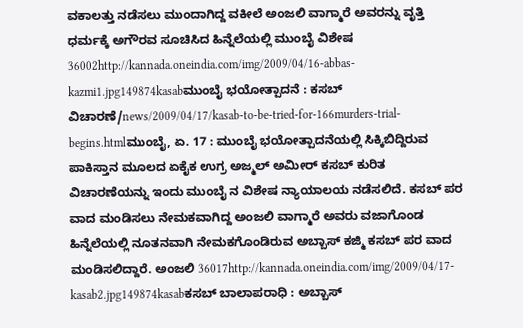ವಕಾಲತ್ತು ನಡೆಸಲು ಮುಂದಾಗಿದ್ದ ವಕೀಲೆ ಅಂಜಲಿ ವಾಗ್ಮಾರೆ ಅವರನ್ನು ವೃತ್ತಿ ಧರ್ಮಕ್ಕೆ ಅಗೌರವ ಸೂಚಿಸಿದ ಹಿನ್ನೆಲೆಯಲ್ಲಿ ಮುಂಬೈ ವಿಶೇಷ 36002http://kannada.oneindia.com/img/2009/04/16-abbas-kazmi1.jpg149874kasabಮುಂಬೈ ಭಯೋತ್ಪಾದನೆ : ಕಸಬ್ ವಿಚಾರಣೆ/news/2009/04/17/kasab-to-be-tried-for-166murders-trial-begins.htmlಮುಂಬೈ, ಏ. 17 : ಮುಂಬೈ ಭಯೋತ್ಪಾದನೆಯಲ್ಲಿ ಸಿಕ್ಕಿಬಿದ್ದಿರುವ ಪಾಕಿಸ್ತಾನ ಮೂಲದ ಏಕೈಕ ಉಗ್ರ ಅಜ್ಮಲ್ ಅಮೀರ್ ಕಸಬ್ ಕುರಿತ ವಿಚಾರಣೆಯನ್ನು ಇಂದು ಮುಂಬೈ ನ ವಿಶೇಷ ನ್ಯಾಯಾಲಯ ನಡೆಸಲಿದೆ. ಕಸಬ್ ಪರ ವಾದ ಮಂಡಿಸಲು ನೇಮಕವಾಗಿದ್ದ ಅಂಜಲಿ ವಾಗ್ಮಾರೆ ಅವರು ವಜಾಗೊಂಡ ಹಿನ್ನೆಲೆಯಲ್ಲಿ ನೂತನವಾಗಿ ನೇಮಕಗೊಂಡಿರುವ ಅಬ್ಬಾಸ್ ಕಜ್ಮಿ ಕಸಬ್ ಪರ ವಾದ ಮಂಡಿಸಲಿದ್ದಾರೆ. ಅಂಜಲಿ 36017http://kannada.oneindia.com/img/2009/04/17-kasab2.jpg149874kasabಕಸಬ್ ಬಾಲಾಪರಾಧಿ : ಅಬ್ಬಾಸ್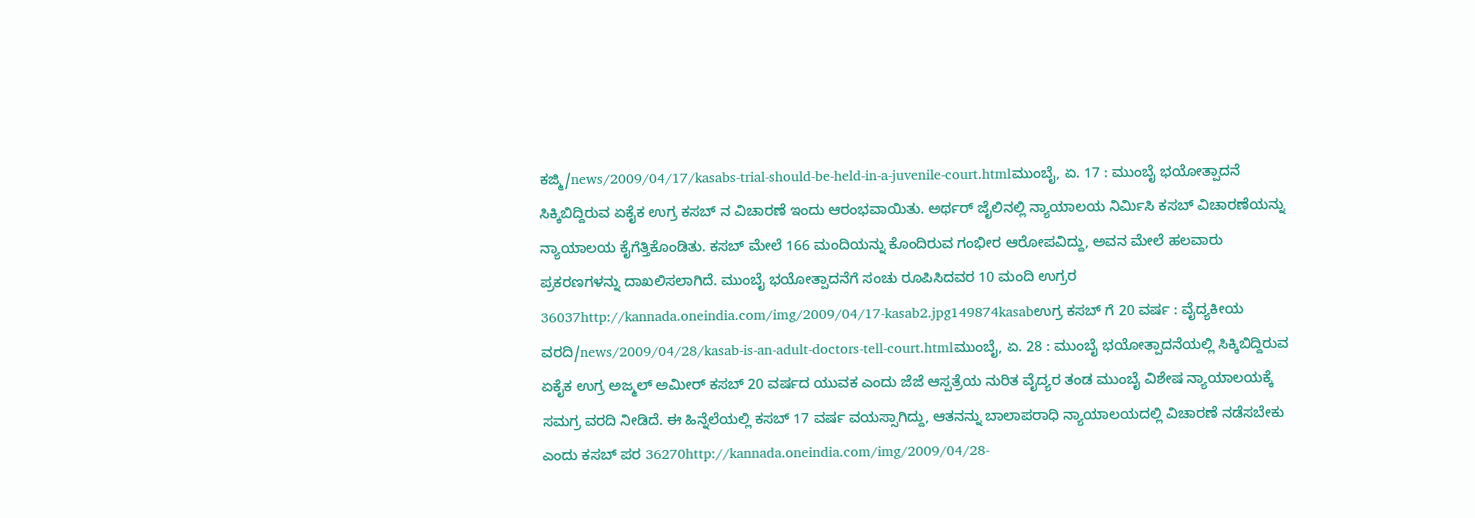ಕಜ್ಮಿ/news/2009/04/17/kasabs-trial-should-be-held-in-a-juvenile-court.htmlಮುಂಬೈ, ಏ. 17 : ಮುಂಬೈ ಭಯೋತ್ಪಾದನೆ ಸಿಕ್ಕಿಬಿದ್ದಿರುವ ಏಕೈಕ ಉಗ್ರ ಕಸಬ್ ನ ವಿಚಾರಣೆ ಇಂದು ಆರಂಭವಾಯಿತು. ಅರ್ಥರ್ ಜೈಲಿನಲ್ಲಿ ನ್ಯಾಯಾಲಯ ನಿರ್ಮಿಸಿ ಕಸಬ್ ವಿಚಾರಣೆಯನ್ನು ನ್ಯಾಯಾಲಯ ಕೈಗೆತ್ತಿಕೊಂಡಿತು. ಕಸಬ್ ಮೇಲೆ 166 ಮಂದಿಯನ್ನು ಕೊಂದಿರುವ ಗಂಭೀರ ಆರೋಪವಿದ್ದು, ಅವನ ಮೇಲೆ ಹಲವಾರು ಪ್ರಕರಣಗಳನ್ನು ದಾಖಲಿಸಲಾಗಿದೆ. ಮುಂಬೈ ಭಯೋತ್ಪಾದನೆಗೆ ಸಂಚು ರೂಪಿಸಿದವರ 10 ಮಂದಿ ಉಗ್ರರ 36037http://kannada.oneindia.com/img/2009/04/17-kasab2.jpg149874kasabಉಗ್ರ ಕಸಬ್ ಗೆ 20 ವರ್ಷ : ವೈದ್ಯಕೀಯ ವರದಿ/news/2009/04/28/kasab-is-an-adult-doctors-tell-court.htmlಮುಂಬೈ, ಏ. 28 : ಮುಂಬೈ ಭಯೋತ್ಪಾದನೆಯಲ್ಲಿ ಸಿಕ್ಕಿಬಿದ್ದಿರುವ ಏಕೈಕ ಉಗ್ರ ಅಜ್ಮಲ್ ಅಮೀರ್ ಕಸಬ್ 20 ವರ್ಷದ ಯುವಕ ಎಂದು ಜೆಜೆ ಆಸ್ಪತ್ರೆಯ ನುರಿತ ವೈದ್ಯರ ತಂಡ ಮುಂಬೈ ವಿಶೇಷ ನ್ಯಾಯಾಲಯಕ್ಕೆ ಸಮಗ್ರ ವರದಿ ನೀಡಿದೆ. ಈ ಹಿನ್ನೆಲೆಯಲ್ಲಿ ಕಸಬ್ 17 ವರ್ಷ ವಯಸ್ಸಾಗಿದ್ದು, ಆತನನ್ನು ಬಾಲಾಪರಾಧಿ ನ್ಯಾಯಾಲಯದಲ್ಲಿ ವಿಚಾರಣೆ ನಡೆಸಬೇಕು ಎಂದು ಕಸಬ್ ಪರ 36270http://kannada.oneindia.com/img/2009/04/28-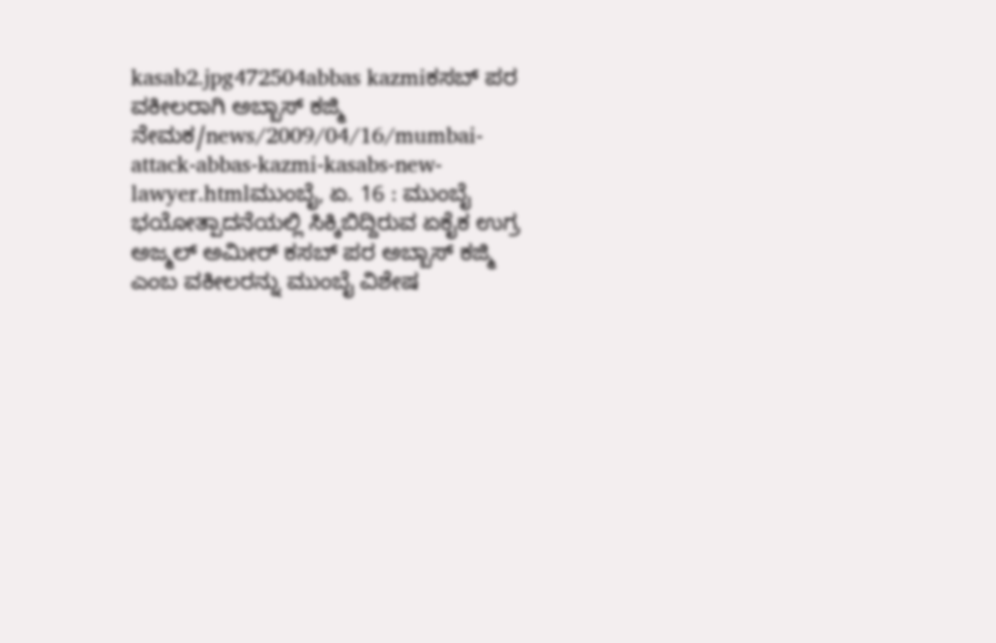kasab2.jpg472504abbas kazmiಕಸಬ್ ಪರ ವಕೀಲರಾಗಿ ಅಬ್ಬಾಸ್ ಕಜ್ಮಿ ನೇಮಕ/news/2009/04/16/mumbai-attack-abbas-kazmi-kasabs-new-lawyer.htmlಮುಂಬೈ, ಏ. 16 : ಮುಂಬೈ ಭಯೋತ್ಪಾದನೆಯಲ್ಲಿ ಸಿಕ್ಕಿಬಿದ್ದಿರುವ ಏಕೈಕ ಉಗ್ರ ಅಜ್ಮಲ್ ಅಮೀರ್ ಕಸಬ್ ಪರ ಅಬ್ಬಾಸ್ ಕಜ್ಮಿ ಎಂಬ ವಕೀಲರನ್ನು ಮುಂಬೈ ವಿಶೇಷ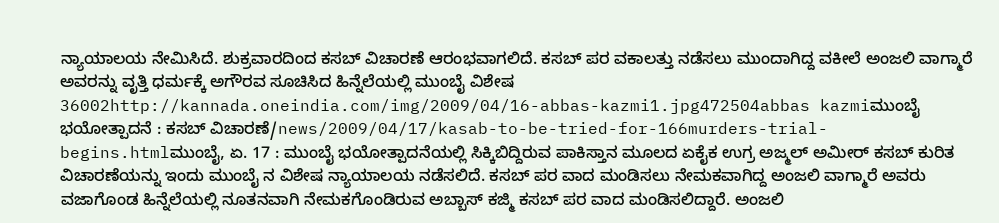ನ್ಯಾಯಾಲಯ ನೇಮಿಸಿದೆ. ಶುಕ್ರವಾರದಿಂದ ಕಸಬ್ ವಿಚಾರಣೆ ಆರಂಭವಾಗಲಿದೆ. ಕಸಬ್ ಪರ ವಕಾಲತ್ತು ನಡೆಸಲು ಮುಂದಾಗಿದ್ದ ವಕೀಲೆ ಅಂಜಲಿ ವಾಗ್ಮಾರೆ ಅವರನ್ನು ವೃತ್ತಿ ಧರ್ಮಕ್ಕೆ ಅಗೌರವ ಸೂಚಿಸಿದ ಹಿನ್ನೆಲೆಯಲ್ಲಿ ಮುಂಬೈ ವಿಶೇಷ 36002http://kannada.oneindia.com/img/2009/04/16-abbas-kazmi1.jpg472504abbas kazmiಮುಂಬೈ ಭಯೋತ್ಪಾದನೆ : ಕಸಬ್ ವಿಚಾರಣೆ/news/2009/04/17/kasab-to-be-tried-for-166murders-trial-begins.htmlಮುಂಬೈ, ಏ. 17 : ಮುಂಬೈ ಭಯೋತ್ಪಾದನೆಯಲ್ಲಿ ಸಿಕ್ಕಿಬಿದ್ದಿರುವ ಪಾಕಿಸ್ತಾನ ಮೂಲದ ಏಕೈಕ ಉಗ್ರ ಅಜ್ಮಲ್ ಅಮೀರ್ ಕಸಬ್ ಕುರಿತ ವಿಚಾರಣೆಯನ್ನು ಇಂದು ಮುಂಬೈ ನ ವಿಶೇಷ ನ್ಯಾಯಾಲಯ ನಡೆಸಲಿದೆ. ಕಸಬ್ ಪರ ವಾದ ಮಂಡಿಸಲು ನೇಮಕವಾಗಿದ್ದ ಅಂಜಲಿ ವಾಗ್ಮಾರೆ ಅವರು ವಜಾಗೊಂಡ ಹಿನ್ನೆಲೆಯಲ್ಲಿ ನೂತನವಾಗಿ ನೇಮಕಗೊಂಡಿರುವ ಅಬ್ಬಾಸ್ ಕಜ್ಮಿ ಕಸಬ್ ಪರ ವಾದ ಮಂಡಿಸಲಿದ್ದಾರೆ. ಅಂಜಲಿ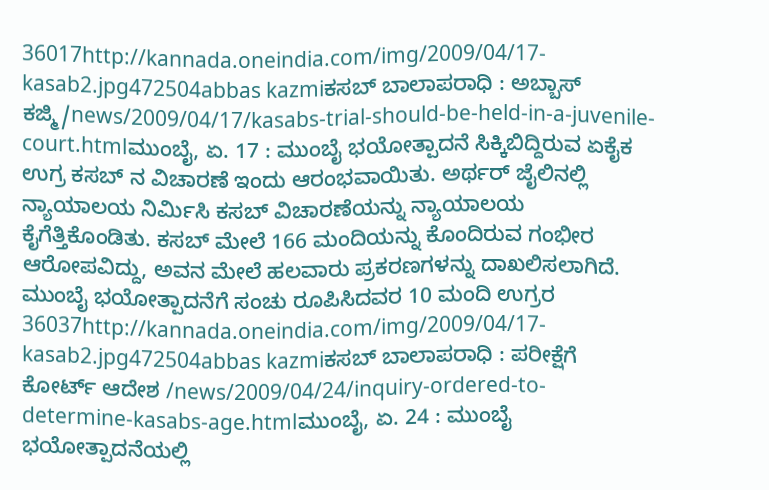36017http://kannada.oneindia.com/img/2009/04/17-kasab2.jpg472504abbas kazmiಕಸಬ್ ಬಾಲಾಪರಾಧಿ : ಅಬ್ಬಾಸ್ ಕಜ್ಮಿ/news/2009/04/17/kasabs-trial-should-be-held-in-a-juvenile-court.htmlಮುಂಬೈ, ಏ. 17 : ಮುಂಬೈ ಭಯೋತ್ಪಾದನೆ ಸಿಕ್ಕಿಬಿದ್ದಿರುವ ಏಕೈಕ ಉಗ್ರ ಕಸಬ್ ನ ವಿಚಾರಣೆ ಇಂದು ಆರಂಭವಾಯಿತು. ಅರ್ಥರ್ ಜೈಲಿನಲ್ಲಿ ನ್ಯಾಯಾಲಯ ನಿರ್ಮಿಸಿ ಕಸಬ್ ವಿಚಾರಣೆಯನ್ನು ನ್ಯಾಯಾಲಯ ಕೈಗೆತ್ತಿಕೊಂಡಿತು. ಕಸಬ್ ಮೇಲೆ 166 ಮಂದಿಯನ್ನು ಕೊಂದಿರುವ ಗಂಭೀರ ಆರೋಪವಿದ್ದು, ಅವನ ಮೇಲೆ ಹಲವಾರು ಪ್ರಕರಣಗಳನ್ನು ದಾಖಲಿಸಲಾಗಿದೆ. ಮುಂಬೈ ಭಯೋತ್ಪಾದನೆಗೆ ಸಂಚು ರೂಪಿಸಿದವರ 10 ಮಂದಿ ಉಗ್ರರ 36037http://kannada.oneindia.com/img/2009/04/17-kasab2.jpg472504abbas kazmiಕಸಬ್ ಬಾಲಾಪರಾಧಿ : ಪರೀಕ್ಷೆಗೆ ಕೋರ್ಟ್ ಆದೇಶ /news/2009/04/24/inquiry-ordered-to-determine-kasabs-age.htmlಮುಂಬೈ, ಏ. 24 : ಮುಂಬೈ ಭಯೋತ್ಪಾದನೆಯಲ್ಲಿ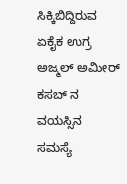ಸಿಕ್ಕಿಬಿದ್ದಿರುವ ಏಕೈಕ ಉಗ್ರ ಅಜ್ಮಲ್ ಅಮೀರ್ ಕಸಬ್ ನ ವಯಸ್ಸಿನ ಸಮಸ್ಯೆ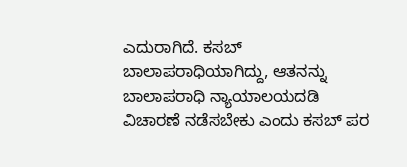ಎದುರಾಗಿದೆ. ಕಸಬ್ ಬಾಲಾಪರಾಧಿಯಾಗಿದ್ದು, ಆತನನ್ನು ಬಾಲಾಪರಾಧಿ ನ್ಯಾಯಾಲಯದಡಿ ವಿಚಾರಣೆ ನಡೆಸಬೇಕು ಎಂದು ಕಸಬ್ ಪರ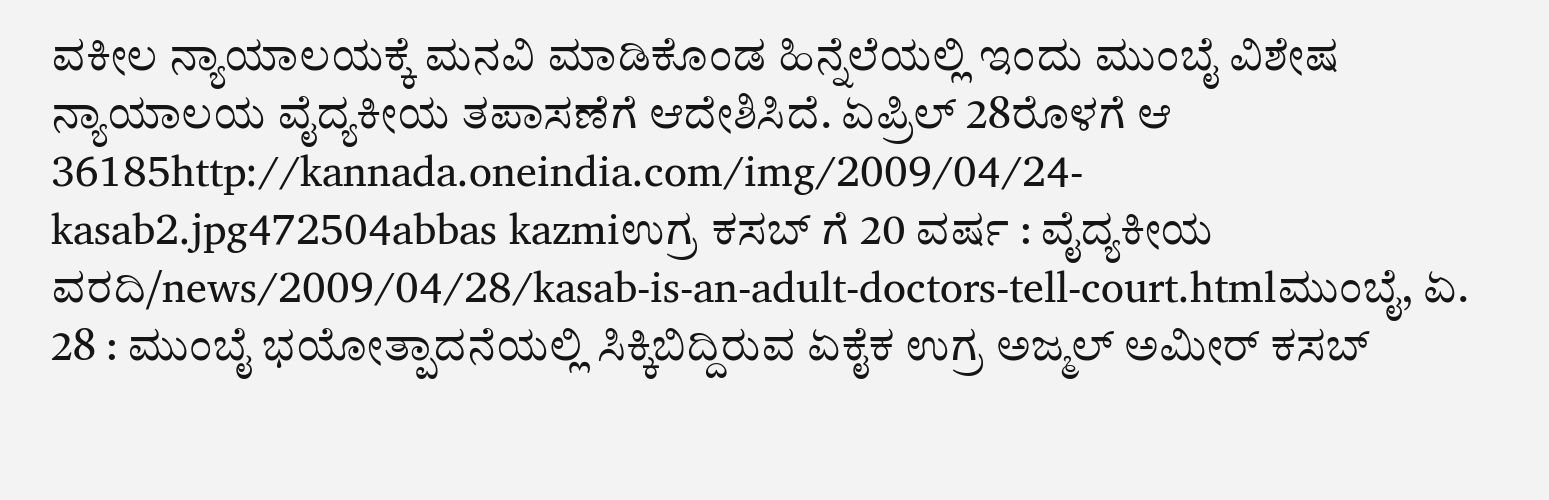ವಕೀಲ ನ್ಯಾಯಾಲಯಕ್ಕೆ ಮನವಿ ಮಾಡಿಕೊಂಡ ಹಿನ್ನೆಲೆಯಲ್ಲಿ ಇಂದು ಮುಂಬೈ ವಿಶೇಷ ನ್ಯಾಯಾಲಯ ವೈದ್ಯಕೀಯ ತಪಾಸಣೆಗೆ ಆದೇಶಿಸಿದೆ. ಏಪ್ರಿಲ್ 28ರೊಳಗೆ ಆ 36185http://kannada.oneindia.com/img/2009/04/24-kasab2.jpg472504abbas kazmiಉಗ್ರ ಕಸಬ್ ಗೆ 20 ವರ್ಷ : ವೈದ್ಯಕೀಯ ವರದಿ/news/2009/04/28/kasab-is-an-adult-doctors-tell-court.htmlಮುಂಬೈ, ಏ. 28 : ಮುಂಬೈ ಭಯೋತ್ಪಾದನೆಯಲ್ಲಿ ಸಿಕ್ಕಿಬಿದ್ದಿರುವ ಏಕೈಕ ಉಗ್ರ ಅಜ್ಮಲ್ ಅಮೀರ್ ಕಸಬ್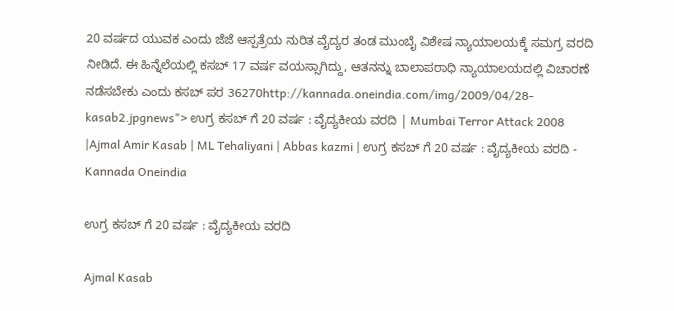20 ವರ್ಷದ ಯುವಕ ಎಂದು ಜೆಜೆ ಆಸ್ಪತ್ರೆಯ ನುರಿತ ವೈದ್ಯರ ತಂಡ ಮುಂಬೈ ವಿಶೇಷ ನ್ಯಾಯಾಲಯಕ್ಕೆ ಸಮಗ್ರ ವರದಿ ನೀಡಿದೆ. ಈ ಹಿನ್ನೆಲೆಯಲ್ಲಿ ಕಸಬ್ 17 ವರ್ಷ ವಯಸ್ಸಾಗಿದ್ದು, ಆತನನ್ನು ಬಾಲಾಪರಾಧಿ ನ್ಯಾಯಾಲಯದಲ್ಲಿ ವಿಚಾರಣೆ ನಡೆಸಬೇಕು ಎಂದು ಕಸಬ್ ಪರ 36270http://kannada.oneindia.com/img/2009/04/28-kasab2.jpgnews"> ಉಗ್ರ ಕಸಬ್ ಗೆ 20 ವರ್ಷ : ವೈದ್ಯಕೀಯ ವರದಿ | Mumbai Terror Attack 2008 |Ajmal Amir Kasab | ML Tehaliyani | Abbas kazmi | ಉಗ್ರ ಕಸಬ್ ಗೆ 20 ವರ್ಷ : ವೈದ್ಯಕೀಯ ವರದಿ - Kannada Oneindia

ಉಗ್ರ ಕಸಬ್ ಗೆ 20 ವರ್ಷ : ವೈದ್ಯಕೀಯ ವರದಿ

Ajmal Kasab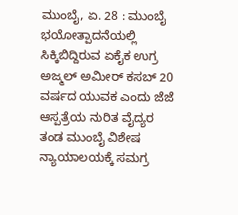ಮುಂಬೈ, ಏ. 28 : ಮುಂಬೈ ಭಯೋತ್ಪಾದನೆಯಲ್ಲಿ ಸಿಕ್ಕಿಬಿದ್ದಿರುವ ಏಕೈಕ ಉಗ್ರ ಅಜ್ಮಲ್ ಅಮೀರ್ ಕಸಬ್ 20 ವರ್ಷದ ಯುವಕ ಎಂದು ಜೆಜೆ ಆಸ್ಪತ್ರೆಯ ನುರಿತ ವೈದ್ಯರ ತಂಡ ಮುಂಬೈ ವಿಶೇಷ ನ್ಯಾಯಾಲಯಕ್ಕೆ ಸಮಗ್ರ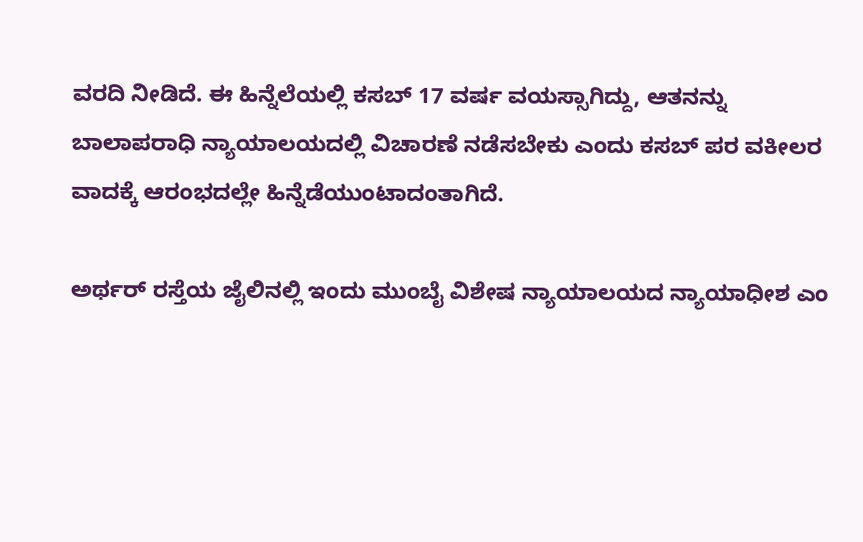ವರದಿ ನೀಡಿದೆ. ಈ ಹಿನ್ನೆಲೆಯಲ್ಲಿ ಕಸಬ್ 17 ವರ್ಷ ವಯಸ್ಸಾಗಿದ್ದು, ಆತನನ್ನು ಬಾಲಾಪರಾಧಿ ನ್ಯಾಯಾಲಯದಲ್ಲಿ ವಿಚಾರಣೆ ನಡೆಸಬೇಕು ಎಂದು ಕಸಬ್ ಪರ ವಕೀಲರ ವಾದಕ್ಕೆ ಆರಂಭದಲ್ಲೇ ಹಿನ್ನೆಡೆಯುಂಟಾದಂತಾಗಿದೆ.

ಅರ್ಥರ್ ರಸ್ತೆಯ ಜೈಲಿನಲ್ಲಿ ಇಂದು ಮುಂಬೈ ವಿಶೇಷ ನ್ಯಾಯಾಲಯದ ನ್ಯಾಯಾಧೀಶ ಎಂ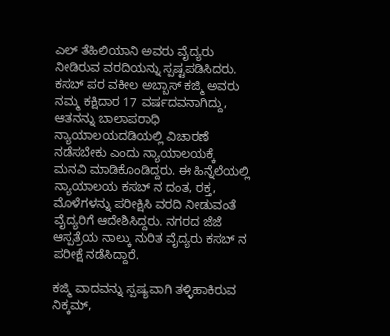ಎಲ್ ತೆಹಿಲಿಯಾನಿ ಅವರು ವೈದ್ಯರು ನೀಡಿರುವ ವರದಿಯನ್ನು ಸ್ಪಷ್ಟಪಡಿಸಿದರು. ಕಸಬ್ ಪರ ವಕೀಲ ಅಬ್ಬಾಸ್ ಕಜ್ಮಿ ಅವರು ನಮ್ಮ ಕಕ್ಷಿದಾರ 17 ವರ್ಷದವನಾಗಿದ್ದು, ಆತನನ್ನು ಬಾಲಾಪರಾಧಿ ನ್ಯಾಯಾಲಯದಡಿಯಲ್ಲಿ ವಿಚಾರಣೆ ನಡೆಸಬೇಕು ಎಂದು ನ್ಯಾಯಾಲಯಕ್ಕೆ ಮನವಿ ಮಾಡಿಕೊಂಡಿದ್ದರು. ಈ ಹಿನ್ನೆಲೆಯಲ್ಲಿ ನ್ಯಾಯಾಲಯ ಕಸಬ್ ನ ದಂತ, ರಕ್ತ, ಮೊಳೆಗಳನ್ನು ಪರೀಕ್ಷಿಸಿ ವರದಿ ನೀಡುವಂತೆ ವೈದ್ಯರಿಗೆ ಆದೇಶಿಸಿದ್ದರು. ನಗರದ ಜೆಜೆ ಆಸ್ಪತ್ರೆಯ ನಾಲ್ಕು ನುರಿತ ವೈದ್ಯರು ಕಸಬ್ ನ ಪರೀಕ್ಷೆ ನಡೆಸಿದ್ದಾರೆ.

ಕಜ್ಮಿ ವಾದವನ್ನು ಸ್ಪಷ್ಯವಾಗಿ ತಳ್ಳಿಹಾಕಿರುವ ನಿಕ್ಕಮ್,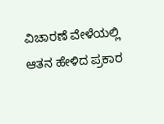ವಿಚಾರಣೆ ವೇಳೆಯಲ್ಲಿ ಆತನ ಹೇಳಿದ ಪ್ರಕಾರ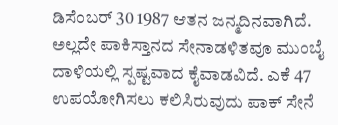ಡಿಸೆಂಬರ್ 30 1987 ಆತನ ಜನ್ಮದಿನವಾಗಿದೆ. ಅಲ್ಲದೇ ಪಾಕಿಸ್ತಾನದ ಸೇನಾಡಳಿತವೂ ಮುಂಬೈ ದಾಳಿಯಲ್ಲಿ ಸ್ಪಷ್ಟವಾದ ಕೈವಾಡವಿದೆ. ಎಕೆ 47 ಉಪಯೋಗಿಸಲು ಕಲಿಸಿರುವುದು ಪಾಕ್ ಸೇನೆ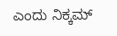ಎಂದು ನಿಕ್ಕಮ್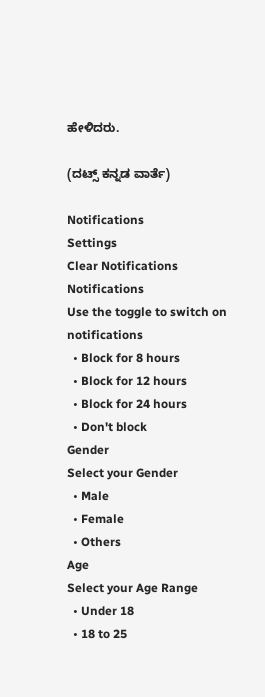ಹೇಳಿದರು.

(ದಟ್ಸ್ ಕನ್ನಡ ವಾರ್ತೆ)

Notifications
Settings
Clear Notifications
Notifications
Use the toggle to switch on notifications
  • Block for 8 hours
  • Block for 12 hours
  • Block for 24 hours
  • Don't block
Gender
Select your Gender
  • Male
  • Female
  • Others
Age
Select your Age Range
  • Under 18
  • 18 to 25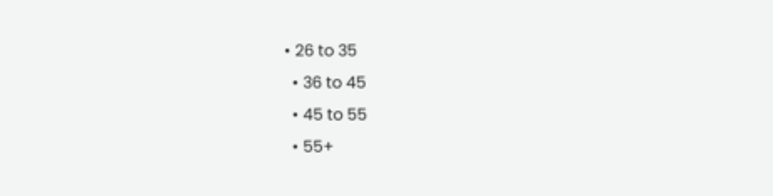• 26 to 35
  • 36 to 45
  • 45 to 55
  • 55+